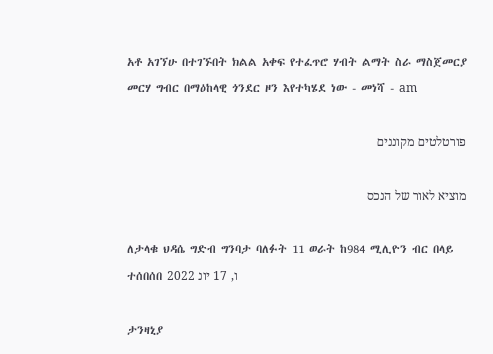አቶ አገኘሁ በተገኙበት ክልል አቀፍ የተፈጥሮ ሃብት ልማት ስራ ማስጀመርያ መርሃ ግብር በማዕከላዊ ጎንደር ዞን እየተካሄደ ነው - መነሻ - am

פורטלטים מקוננים

מוציא לאור של הנכס

ለታላቁ ህዳሴ ግድብ ግንባታ ባለፉት 11 ወራት ከ984 ሚሊዮን ብር በላይ ተሰበሰበ ו, 17 יונ 2022

ታንዛኒያ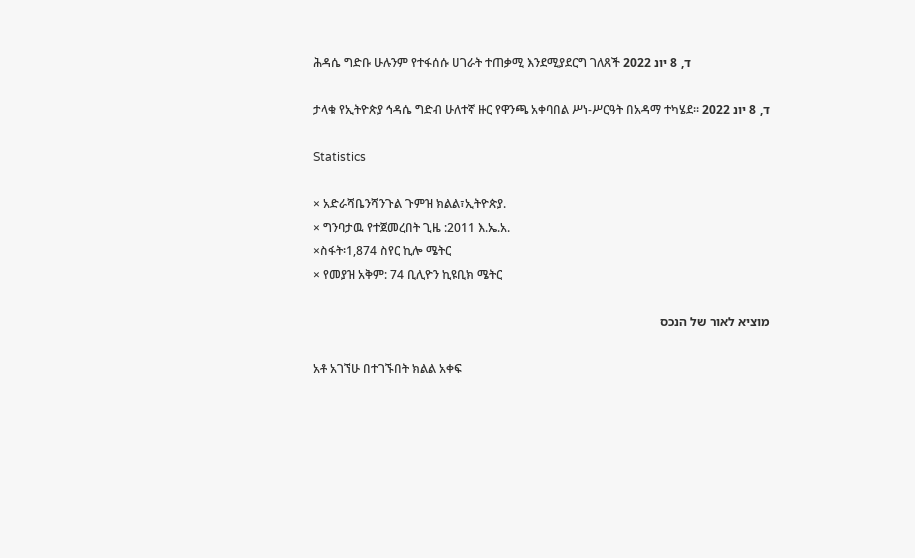ሕዳሴ ግድቡ ሁሉንም የተፋሰሱ ሀገራት ተጠቃሚ እንደሚያደርግ ገለጸች ד, 8 יונ 2022

ታላቁ የኢትዮጵያ ኅዳሴ ግድብ ሁለተኛ ዙር የዋንጫ አቀባበል ሥነ-ሥርዓት በአዳማ ተካሄደ፡፡ ד, 8 יונ 2022

Statistics

× አድራሻቤንሻንጉል ጉምዝ ክልል፣ኢትዮጵያ.
× ግንባታዉ የተጀመረበት ጊዜ :2011 እ.ኤ.አ.
×ስፋት፡1,874 ስየር ኪሎ ሜትር
× የመያዝ አቅም: 74 ቢሊዮን ኪዩቢክ ሜትር

מוציא לאור של הנכס

አቶ አገኘሁ በተገኙበት ክልል አቀፍ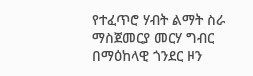የተፈጥሮ ሃብት ልማት ስራ ማስጀመርያ መርሃ ግብር በማዕከላዊ ጎንደር ዞን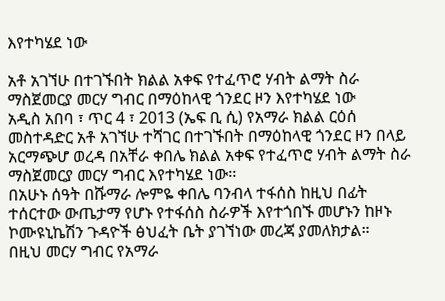እየተካሄደ ነው

አቶ አገኘሁ በተገኙበት ክልል አቀፍ የተፈጥሮ ሃብት ልማት ስራ ማስጀመርያ መርሃ ግብር በማዕከላዊ ጎንደር ዞን እየተካሄደ ነው
አዲስ አበባ ፣ ጥር 4 ፣ 2013 (ኤፍ ቢ ሲ) የአማራ ክልል ርዕሰ መስተዳድር አቶ አገኘሁ ተሻገር በተገኙበት በማዕከላዊ ጎንደር ዞን በላይ አርማጭሆ ወረዳ በአቸራ ቀበሌ ክልል አቀፍ የተፈጥሮ ሃብት ልማት ስራ ማስጀመርያ መርሃ ግብር እየተካሄደ ነው፡፡
በአሁኑ ሰዓት በሹማራ ሎምዬ ቀበሌ ባንብላ ተፋሰስ ከዚህ በፊት ተሰርተው ውጤታማ የሆኑ የተፋሰስ ስራዎች እየተጎበኙ መሆኑን ከዞኑ ኮሙዩኒኬሽን ጉዳዮች ፅህፈት ቤት ያገኘነው መረጃ ያመለክታል።
በዚህ መርሃ ግብር የአማራ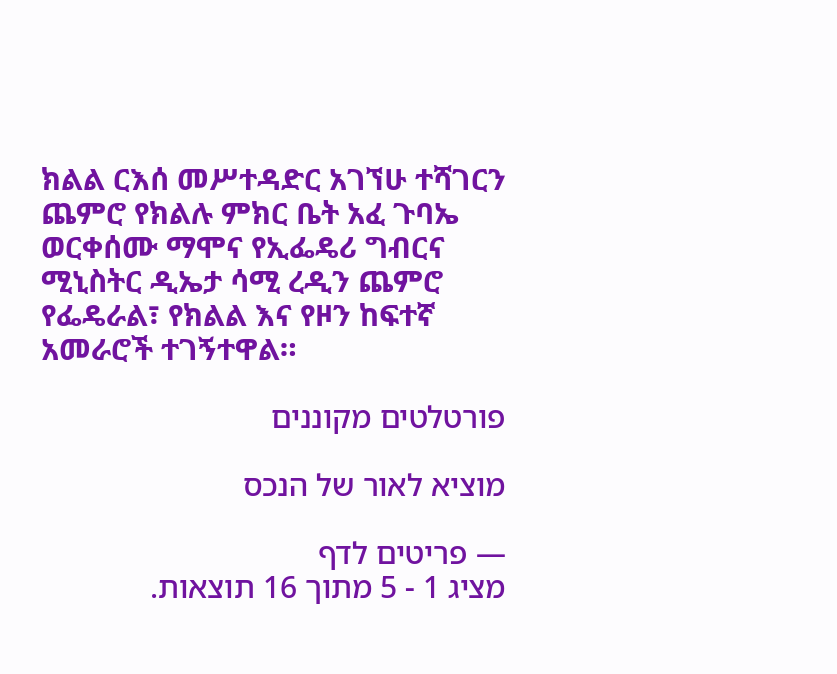ክልል ርእሰ መሥተዳድር አገኘሁ ተሻገርን ጨምሮ የክልሉ ምክር ቤት አፈ ጉባኤ ወርቀሰሙ ማሞና የኢፌዴሪ ግብርና ሚኒስትር ዲኤታ ሳሚ ረዲን ጨምሮ የፌዴራል፣ የክልል እና የዞን ከፍተኛ አመራሮች ተገኝተዋል።

פורטלטים מקוננים

מוציא לאור של הנכס

— פריטים לדף
מציג 1 - 5 מתוך 16 תוצאות.